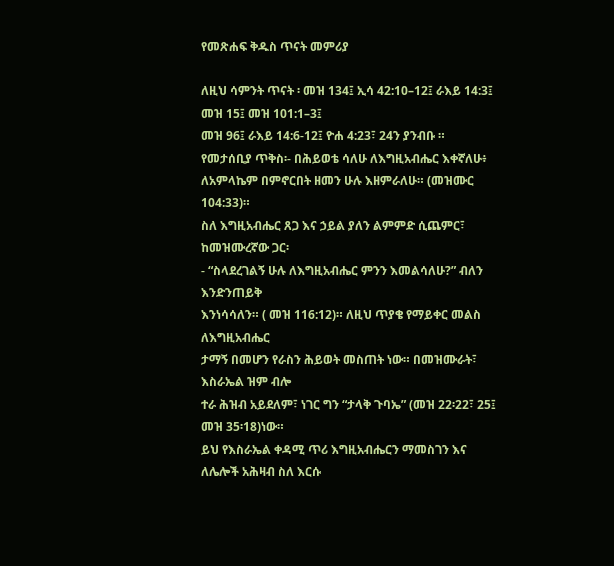የመጽሐፍ ቅዱስ ጥናት መምሪያ

ለዚህ ሳምንት ጥናት ፡ መዝ 134፤ ኢሳ 42:10–12፤ ራእይ 14:3፤ መዝ 15፤ መዝ 101:1–3፤
መዝ 96፤ ራእይ 14:6-12፤ ዮሐ 4:23፣ 24ን ያንብቡ ።
የመታሰቢያ ጥቅስ፡- በሕይወቴ ሳለሁ ለእግዚአብሔር እቀኛለሁ፥
ለአምላኬም በምኖርበት ዘመን ሁሉ እዘምራለሁ። (መዝሙር 104:33)።
ስለ እግዚአብሔር ጸጋ እና ኃይል ያለን ልምምድ ሲጨምር፣ ከመዝሙረኛው ጋር፡
- “ስላደረገልኝ ሁሉ ለእግዚአብሔር ምንን እመልሳለሁ?” ብለን እንድንጠይቅ
እንነሳሳለን። ( መዝ 116:12)። ለዚህ ጥያቄ የማይቀር መልስ ለእግዚአብሔር
ታማኝ በመሆን የራስን ሕይወት መስጠት ነው። በመዝሙራት፣ እስራኤል ዝም ብሎ
ተራ ሕዝብ አይደለም፣ ነገር ግን “ታላቅ ጉባኤ” (መዝ 22፡22፣ 25፤ መዝ 35፡18)ነው።
ይህ የእስራኤል ቀዳሚ ጥሪ እግዚአብሔርን ማመስገን እና ለሌሎች አሕዛብ ስለ እርሱ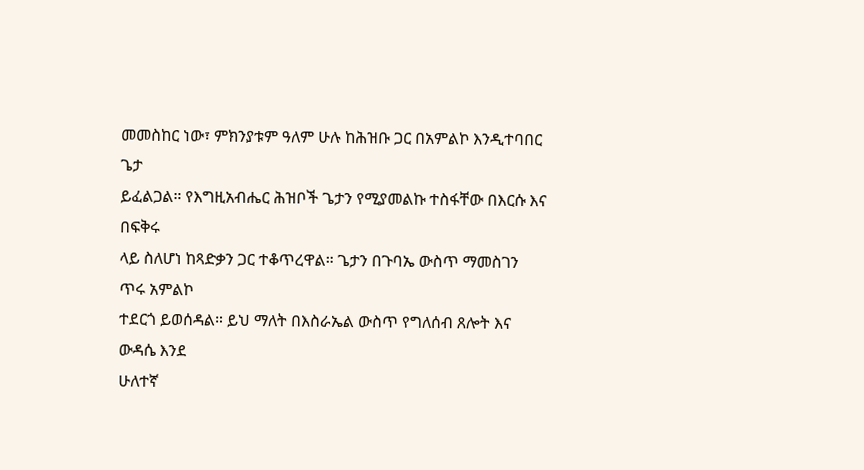መመስከር ነው፣ ምክንያቱም ዓለም ሁሉ ከሕዝቡ ጋር በአምልኮ እንዲተባበር ጌታ
ይፈልጋል። የእግዚአብሔር ሕዝቦች ጌታን የሚያመልኩ ተስፋቸው በእርሱ እና በፍቅሩ
ላይ ስለሆነ ከጻድቃን ጋር ተቆጥረዋል። ጌታን በጉባኤ ውስጥ ማመስገን ጥሩ አምልኮ
ተደርጎ ይወሰዳል። ይህ ማለት በእስራኤል ውስጥ የግለሰብ ጸሎት እና ውዳሴ እንደ
ሁለተኛ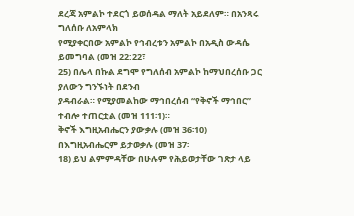ደረጃ አምልኮ ተደርጎ ይወሰዳል ማለት አይደለም። በአንጻሩ ግለሰቡ ለአምላክ
የሚያቀርበው አምልኮ የኅብረቱን አምልኮ በአዲስ ውዳሴ ይመግባል (መዝ 22:22፣
25) በሌላ በኩል ደግሞ የግለሰብ አምልኮ ከማህበረሰቡ ጋር ያለውን ግንኙነት በደንብ
ያዳብራል። የሚያመልከው ማኅበረሰብ “የቅኖች ማኅበር” ተብሎ ተጠርቷል (መዝ 111፡1)።
ቅኖች እግዚአብሔርን ያውቃሉ (መዝ 36፡10) በእግዚአብሔርም ይታወቃሉ (መዝ 37፡
18) ይህ ልምምዳቸው በሁሉም የሕይወታቸው ገጽታ ላይ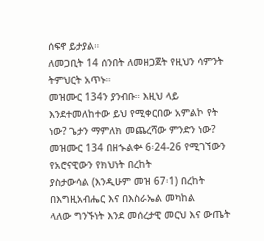ሰፍኖ ይታያል።
ለመጋቢት 14 ሰንበት ለመዘጋጀት የዚህን ሳምንት ትምህርት አጥኑ።
መዝሙር 134ን ያንብቡ። እዚህ ላይ እንደተመለከተው ይህ የሚቀርበው አምልኮ የት ነው? ጌታን ማምለክ መጨረሻው ምንድን ነው?
መዝሙር 134 በዘኍልቍ 6፡24-26 የሚገኘውን የአሮናዊውን የክህነት በረከት
ያስታውሳል (እንዲሁም መዝ 67፡1) በረከት በእግዚአብሔር እና በእስራኤል መካከል
ላለው ግንኙነት እንደ መሰረታዊ መርህ እና ውጤት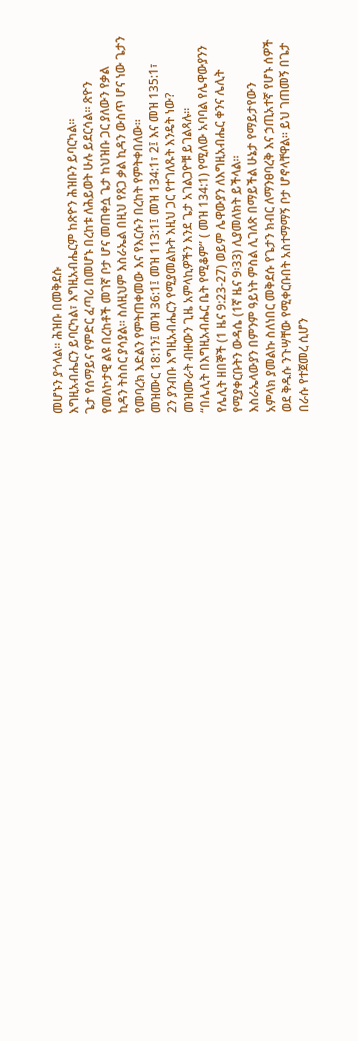መሆኑን ያጎላል። ሕዝቡ በመቅደሱ
እግዚአብሔርን ይባርካል፣ እግዚአብሔርም ከጽዮን ሕዝቡን ይባርካል።
ጌታ የሰማይና የምድር ፈጣሪ በመሆኑ በረከቱ ለሕይወት ሁሉ ይደርሳል። ጽዮን
የመለኮታዊ ልዩ በረከቶች መገኛ ቦታ ሆና መጠቀሷ ጌታ ከህዝቡ ጋር ያለውን የቃል
ኪዳን ትስስር ያሳያል። ስለዚህም እስራኤል በዚህ የጸጋ ቃል ኪዳን ውስጥ ሆና ነው ጌታን
የመባረክ እድልን የምትጠቀመው እና የእርሱን በረከት የምትቀበለው።
መዝሙር 18:1ን፤ መዝ 36:1፤ መዝ 113:1፤ መዝ 134:1፣ 2፤ እና መዝ 135:1፣
2ን ያንብቡ እግዚአብሔርን የሚያመልኩት እዚህ ጋር የተገለጹት እንዴት ነው?
መዝሙራት ብዙውን ጊዜ አምላኪዎችን እንደ ጌታ አገልጋዮቹ ይገልጻሉ።
“በሌሊት በእግዚአብሔር ቤት የሚቆም” ( መዝ 134:1) የሚለው አባባል የሌዋውያንን
የሌሊት ዘበኞች (1 ዜና 9:23-27) ወይም ሌዋውያን ለእግዚአብሔር ቀንና ሌሊት
የሚያቀርቡትን ውዳሴ (1ኛ ዜና 9፡33) ሊያመለክት ይችላል።
እስራኤላውያን በምንም ዓይነት ምስል ሊገለጽ በማይችል ሁኔታ የማይታየውን
አምላክ ያመልኩ ስለነበር መቅደሱ የጌታን ክብር ለማንፀባረቅ እና ኃጢአተኛ የሆኑ ሰዎች
ወደ ቅዱሱ ንጉሣቸው የሚቀርቡበት አስተማማኝ ቦታ ሆኖላቸዋል። ይህ ገጠመኝ በጌታ
በራሱ የተጀመረ ሲሆን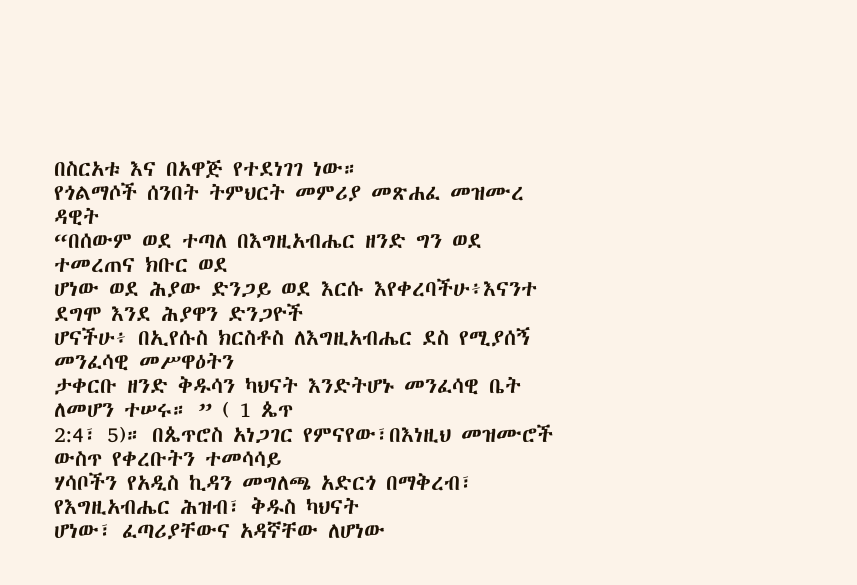በስርአቱ እና በአዋጅ የተደነገገ ነው።
የጎልማሶች ሰንበት ትምህርት መምሪያ መጽሐፈ መዝሙረ ዳዊት
“በሰውም ወደ ተጣለ በእግዚአብሔር ዘንድ ግን ወደ ተመረጠና ክቡር ወደ
ሆነው ወደ ሕያው ድንጋይ ወደ እርሱ እየቀረባችሁ፥እናንተ ደግሞ እንደ ሕያዋን ድንጋዮች
ሆናችሁ፥ በኢየሱስ ክርስቶስ ለእግዚአብሔር ደስ የሚያሰኝ መንፈሳዊ መሥዋዕትን
ታቀርቡ ዘንድ ቅዱሳን ካህናት እንድትሆኑ መንፈሳዊ ቤት ለመሆን ተሠሩ። ” ( 1 ጴጥ
2:4፣ 5)። በጴጥሮስ አነጋገር የምናየው፣በእነዚህ መዝሙሮች ውስጥ የቀረቡትን ተመሳሳይ
ሃሳቦችን የአዲስ ኪዳን መግለጫ አድርጎ በማቅረብ፣ የእግዚአብሔር ሕዝብ፣ ቅዱስ ካህናት
ሆነው፣ ፈጣሪያቸውና አዳኛቸው ለሆነው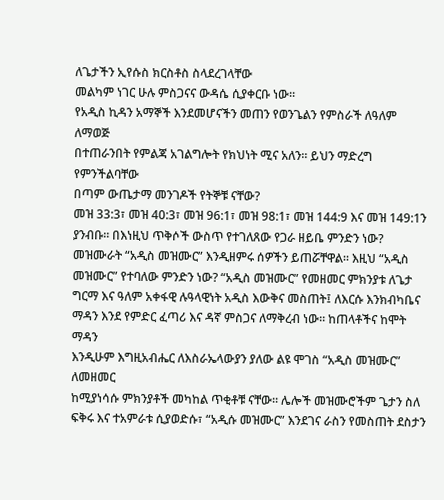ለጌታችን ኢየሱስ ክርስቶስ ስላደረገላቸው
መልካም ነገር ሁሉ ምስጋናና ውዳሴ ሲያቀርቡ ነው።
የአዲስ ኪዳን አማኞች እንደመሆናችን መጠን የወንጌልን የምስራች ለዓለም ለማወጅ
በተጠራንበት የምልጃ አገልግሎት የክህነት ሚና አለን። ይህን ማድረግ የምንችልባቸው
በጣም ውጤታማ መንገዶች የትኞቹ ናቸው?
መዝ 33:3፣ መዝ 40:3፣ መዝ 96:1፣ መዝ 98:1፣ መዝ 144:9 እና መዝ 149:1ን ያንብቡ። በእነዚህ ጥቅሶች ውስጥ የተገለጸው የጋራ ዘይቤ ምንድን ነው?
መዝሙራት “አዲስ መዝሙር” እንዲዘምሩ ሰዎችን ይጠሯቸዋል። እዚህ “አዲስ
መዝሙር” የተባለው ምንድን ነው? “አዲስ መዝሙር” የመዘመር ምክንያቱ ለጌታ
ግርማ እና ዓለም አቀፋዊ ሉዓላዊነት አዲስ እውቅና መስጠት፤ ለእርሱ እንክብካቤና
ማዳን እንደ የምድር ፈጣሪ እና ዳኛ ምስጋና ለማቅረብ ነው። ከጠላቶችና ከሞት ማዳን
እንዲሁም እግዚአብሔር ለእስራኤላውያን ያለው ልዩ ሞገስ “አዲስ መዝሙር” ለመዘመር
ከሚያነሳሱ ምክንያቶች መካከል ጥቂቶቹ ናቸው። ሌሎች መዝሙሮችም ጌታን ስለ
ፍቅሩ እና ተአምራቱ ሲያወድሱ፣ “አዲሱ መዝሙር” እንደገና ራስን የመስጠት ደስታን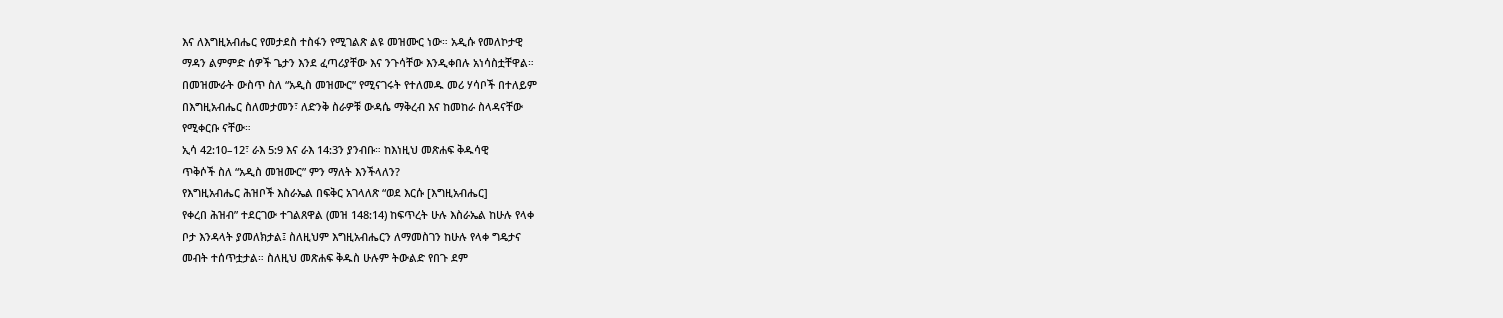እና ለእግዚአብሔር የመታደስ ተስፋን የሚገልጽ ልዩ መዝሙር ነው። አዲሱ የመለኮታዊ
ማዳን ልምምድ ሰዎች ጌታን እንደ ፈጣሪያቸው እና ንጉሳቸው እንዲቀበሉ አነሳስቷቸዋል።
በመዝሙራት ውስጥ ስለ “አዲስ መዝሙር” የሚናገሩት የተለመዱ መሪ ሃሳቦች በተለይም
በእግዚአብሔር ስለመታመን፣ ለድንቅ ስራዎቹ ውዳሴ ማቅረብ እና ከመከራ ስላዳናቸው
የሚቀርቡ ናቸው።
ኢሳ 42:10–12፣ ራእ 5:9 እና ራእ 14:3ን ያንብቡ። ከእነዚህ መጽሐፍ ቅዱሳዊ
ጥቅሶች ስለ “አዲስ መዝሙር” ምን ማለት እንችላለን?
የእግዚአብሔር ሕዝቦች እስራኤል በፍቅር አገላለጽ “ወደ እርሱ [እግዚአብሔር]
የቀረበ ሕዝብ” ተደርገው ተገልጸዋል (መዝ 148:14) ከፍጥረት ሁሉ እስራኤል ከሁሉ የላቀ
ቦታ እንዳላት ያመለክታል፤ ስለዚህም እግዚአብሔርን ለማመስገን ከሁሉ የላቀ ግዴታና
መብት ተሰጥቷታል። ስለዚህ መጽሐፍ ቅዱስ ሁሉም ትውልድ የበጉ ደም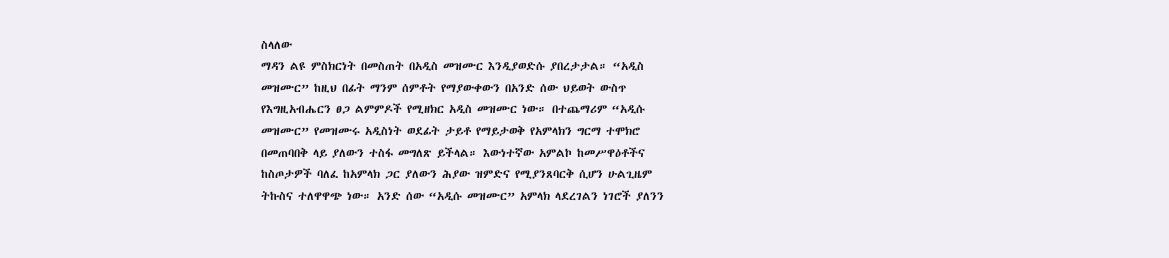ስላለው
ማዳን ልዩ ምስክርነት በመስጠት በአዲስ መዝሙር እንዲያወድሱ ያበረታታል። “አዲስ
መዝሙር” ከዚህ በፊት ማንም ሰምቶት የማያውቀውን በአንድ ሰው ህይወት ውስጥ
የእግዚአብሔርን ፀጋ ልምምዶች የሚዘክር አዲስ መዝሙር ነው። በተጨማሪም “አዲሱ
መዝሙር” የመዝሙሩ አዲስነት ወደፊት ታይቶ የማይታወቅ የአምላክን ግርማ ተሞክሮ
በመጠባበቅ ላይ ያለውን ተስፋ መግለጽ ይችላል። እውነተኛው አምልኮ ከመሥዋዕቶችና
ከስጦታዎች ባለፈ ከአምላክ ጋር ያለውን ሕያው ዝምድና የሚያንጸባርቅ ሲሆን ሁልጊዜም
ትኩስና ተለዋዋጭ ነው። አንድ ሰው “አዲሱ መዝሙር” አምላክ ላደረገልን ነገሮች ያለንን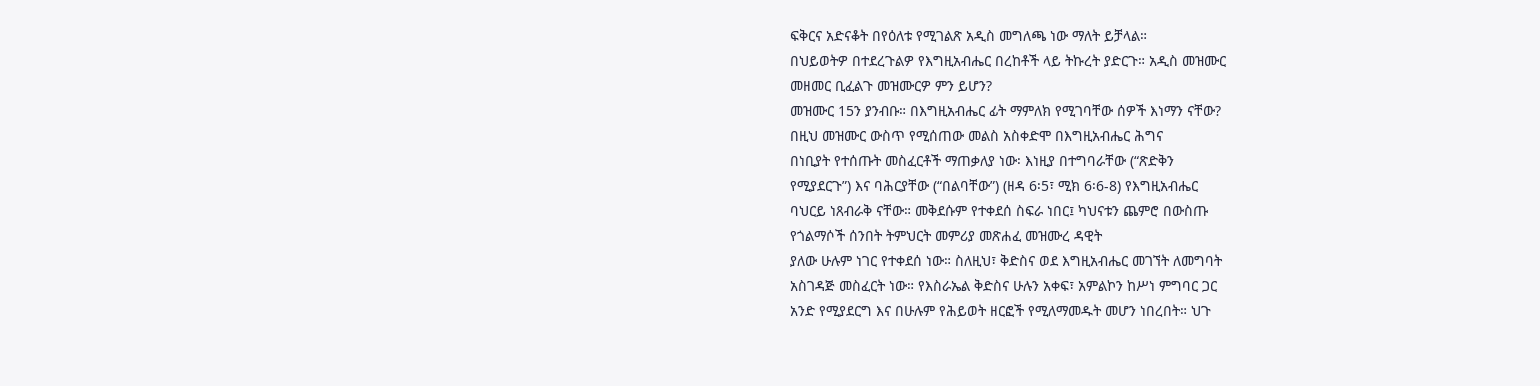ፍቅርና አድናቆት በየዕለቱ የሚገልጽ አዲስ መግለጫ ነው ማለት ይቻላል።
በህይወትዎ በተደረጉልዎ የእግዚአብሔር በረከቶች ላይ ትኩረት ያድርጉ። አዲስ መዝሙር
መዘመር ቢፈልጉ መዝሙርዎ ምን ይሆን?
መዝሙር 15ን ያንብቡ። በእግዚአብሔር ፊት ማምለክ የሚገባቸው ሰዎች እነማን ናቸው?
በዚህ መዝሙር ውስጥ የሚሰጠው መልስ አስቀድሞ በእግዚአብሔር ሕግና
በነቢያት የተሰጡት መስፈርቶች ማጠቃለያ ነው፡ እነዚያ በተግባራቸው (“ጽድቅን
የሚያደርጉ”) እና ባሕርያቸው (“በልባቸው”) (ዘዳ 6፡5፣ ሚክ 6፡6-8) የእግዚአብሔር
ባህርይ ነጸብራቅ ናቸው። መቅደሱም የተቀደሰ ስፍራ ነበር፤ ካህናቱን ጨምሮ በውስጡ
የጎልማሶች ሰንበት ትምህርት መምሪያ መጽሐፈ መዝሙረ ዳዊት
ያለው ሁሉም ነገር የተቀደሰ ነው። ስለዚህ፣ ቅድስና ወደ እግዚአብሔር መገኘት ለመግባት
አስገዳጅ መስፈርት ነው። የእስራኤል ቅድስና ሁሉን አቀፍ፣ አምልኮን ከሥነ ምግባር ጋር
አንድ የሚያደርግ እና በሁሉም የሕይወት ዘርፎች የሚለማመዱት መሆን ነበረበት። ህጉ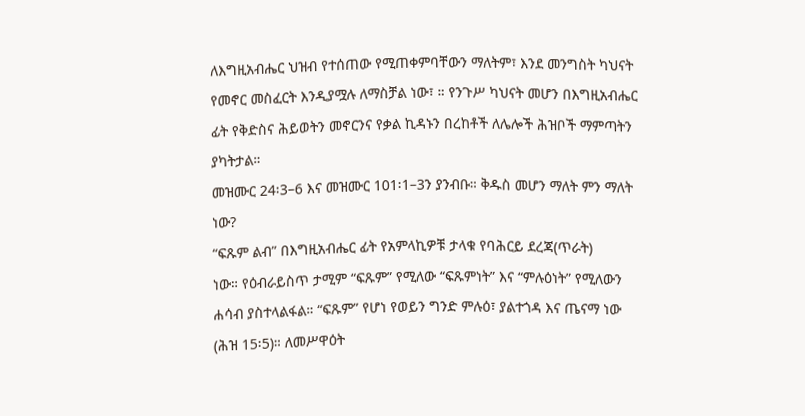ለእግዚአብሔር ህዝብ የተሰጠው የሚጠቀምባቸውን ማለትም፣ እንደ መንግስት ካህናት
የመኖር መስፈርት እንዲያሟሉ ለማስቻል ነው፣ ። የንጉሥ ካህናት መሆን በእግዚአብሔር
ፊት የቅድስና ሕይወትን መኖርንና የቃል ኪዳኑን በረከቶች ለሌሎች ሕዝቦች ማምጣትን
ያካትታል።
መዝሙር 24፡3–6 እና መዝሙር 101፡1–3ን ያንብቡ። ቅዱስ መሆን ማለት ምን ማለት
ነው?
“ፍጹም ልብ” በእግዚአብሔር ፊት የአምላኪዎቹ ታላቁ የባሕርይ ደረጃ(ጥራት)
ነው። የዕብራይስጥ ታሚም “ፍጹም” የሚለው “ፍጹምነት” እና “ምሉዕነት” የሚለውን
ሐሳብ ያስተላልፋል። “ፍጹም” የሆነ የወይን ግንድ ምሉዕ፣ ያልተጎዳ እና ጤናማ ነው
(ሕዝ 15፡5)። ለመሥዋዕት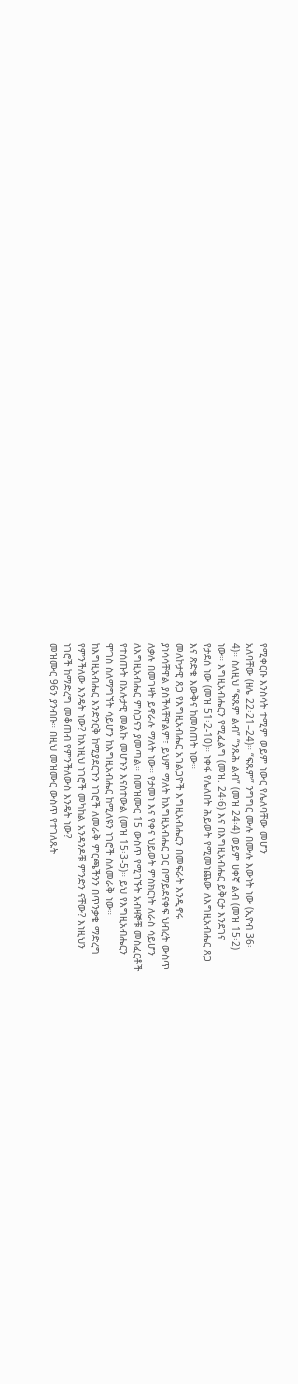የሚቀርቡ እንስሳት ተሚም ወይም ነውር የሌለባቸው መሆን
አለባቸው (ዘሌ 22፡21–24)። “ፍጹም” ንግግር ሙሉ በሙሉ እውነት ነው (ኢዮብ 36፡
4)። ስለዚህ “ፍጹም ልብ” “ንጹሕ ልብ” (መዝ 24፡4) ወይም ሀቀኛ ልብ (መዝ 15፡2)
ነው። እግዚአብሔርን የሚፈልግ (መዝ. 24፡6) እና በእግዚአብሔር ይቅርታ እንደገና
የታደሰ ነው (መዝ 51፡2-10)። ነቀፋ የሌለበት ሕይወት የሚመነጨው ለእግዚአብሔር ጸጋ
እና ጽድቁ እውቅና ከመስጠት ነው።
መለኮታዊ ጸጋ የእግዚአብሔር አገልጋዮች እግዚአብሔርን በመፍራት እንዲኖሩ
ያነሳሳቸዋል ያስችላቸዋልም፣ ይህም ማለት ከእግዚአብሔር ጋር በማይደናቀፍ ህብረት ውስጥ
ለቃሉ በመገዛት ይኖራሉ ማለት ነው። የታመነ እና የቀና ህይወት ምስክርነት ለራስ ሳይሆን
ለእግዚአብሔር ምስጋናን ያመጣል። በመዝሙር 15 ውስጥ የሚገኙት አብዛኞቹ መስፈርቶች
የተሰጡት በአሉታዊ መልኩ መሆኑን እናስተውል (መዝ 15፡3-5)። ይህ የእግዚአብሔርን
ሞገስ ስለማግኘት ሳይሆን ከእግዚአብሔር ከሚለዩን ነገሮች ስለመራቅ ነው።
ከእግዚአብሔር እንድንርቅ ከሚያደርጉን ነገሮች ለመራቅ ምርጫችንን በጥንቃቄ ማድረግ
የምንችለው እንዴት ነው? ከእነዚህ ነገሮች መካከል አንዳንዶቹ ምንድን ናቸው? እነዚህን
ነገሮች ከማድረግ መቆጠብ የምንችለውስ እንዴት ነው?
መዝሙር 96ን ያንብቡ። በዚህ መዝሙር ውስጥ የተገለጹት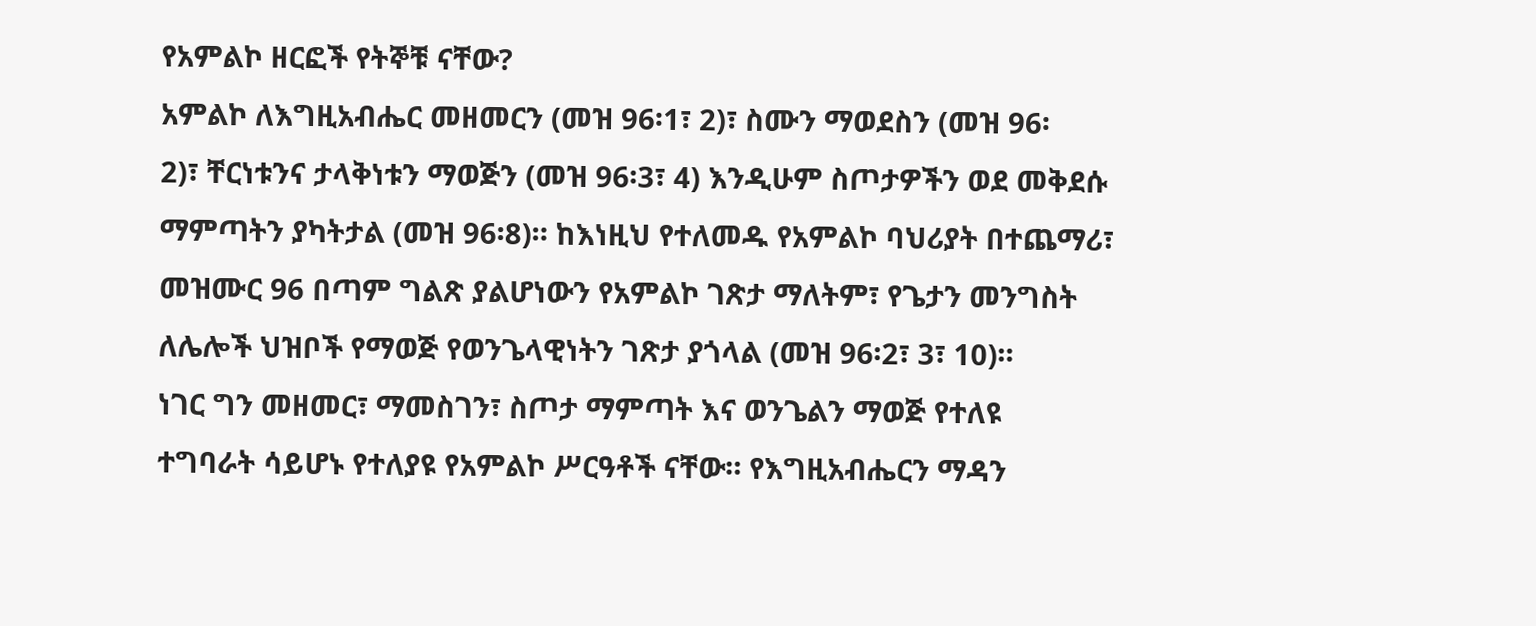የአምልኮ ዘርፎች የትኞቹ ናቸው?
አምልኮ ለእግዚአብሔር መዘመርን (መዝ 96፡1፣ 2)፣ ስሙን ማወደስን (መዝ 96፡
2)፣ ቸርነቱንና ታላቅነቱን ማወጅን (መዝ 96፡3፣ 4) እንዲሁም ስጦታዎችን ወደ መቅደሱ
ማምጣትን ያካትታል (መዝ 96፡8)። ከእነዚህ የተለመዱ የአምልኮ ባህሪያት በተጨማሪ፣
መዝሙር 96 በጣም ግልጽ ያልሆነውን የአምልኮ ገጽታ ማለትም፣ የጌታን መንግስት
ለሌሎች ህዝቦች የማወጅ የወንጌላዊነትን ገጽታ ያጎላል (መዝ 96፡2፣ 3፣ 10)።
ነገር ግን መዘመር፣ ማመስገን፣ ስጦታ ማምጣት እና ወንጌልን ማወጅ የተለዩ
ተግባራት ሳይሆኑ የተለያዩ የአምልኮ ሥርዓቶች ናቸው። የእግዚአብሔርን ማዳን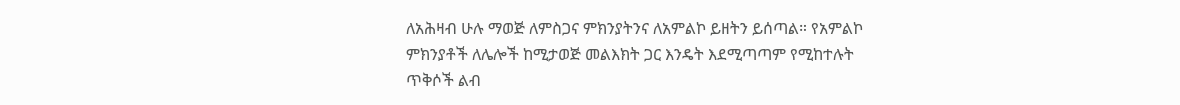ለአሕዛብ ሁሉ ማወጅ ለምስጋና ምክንያትንና ለአምልኮ ይዘትን ይሰጣል። የአምልኮ
ምክንያቶች ለሌሎች ከሚታወጅ መልእክት ጋር እንዴት እደሚጣጣም የሚከተሉት
ጥቅሶች ልብ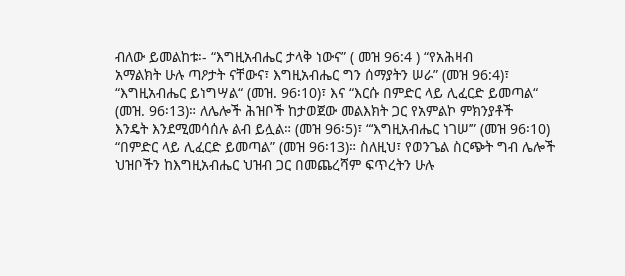ብለው ይመልከቱ፡- “እግዚአብሔር ታላቅ ነውና” ( መዝ 96:4 ) “የአሕዛብ
አማልክት ሁሉ ጣዖታት ናቸውና፣ እግዚአብሔር ግን ሰማያትን ሠራ” (መዝ 96:4)፣
“እግዚአብሔር ይነግሣል“ (መዝ. 96፡10)፣ እና “እርሱ በምድር ላይ ሊፈርድ ይመጣል“
(መዝ. 96፡13)። ለሌሎች ሕዝቦች ከታወጀው መልእክት ጋር የአምልኮ ምክንያቶች
እንዴት እንደሚመሳሰሉ ልብ ይሏል። (መዝ 96፡5)፣ “‘እግዚአብሔር ነገሠ’” (መዝ 96፡10)
“በምድር ላይ ሊፈርድ ይመጣል” (መዝ 96፡13)። ስለዚህ፣ የወንጌል ስርጭት ግብ ሌሎች
ህዝቦችን ከእግዚአብሔር ህዝብ ጋር በመጨረሻም ፍጥረትን ሁሉ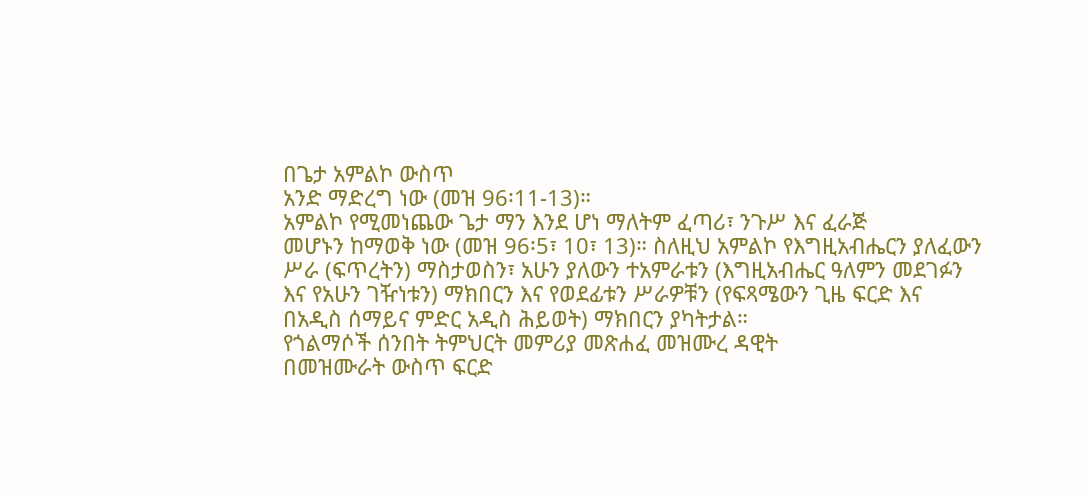በጌታ አምልኮ ውስጥ
አንድ ማድረግ ነው (መዝ 96፡11-13)።
አምልኮ የሚመነጨው ጌታ ማን እንደ ሆነ ማለትም ፈጣሪ፣ ንጉሥ እና ፈራጅ
መሆኑን ከማወቅ ነው (መዝ 96፡5፣ 10፣ 13)። ስለዚህ አምልኮ የእግዚአብሔርን ያለፈውን
ሥራ (ፍጥረትን) ማስታወስን፣ አሁን ያለውን ተአምራቱን (እግዚአብሔር ዓለምን መደገፉን
እና የአሁን ገዥነቱን) ማክበርን እና የወደፊቱን ሥራዎቹን (የፍጻሜውን ጊዜ ፍርድ እና
በአዲስ ሰማይና ምድር አዲስ ሕይወት) ማክበርን ያካትታል።
የጎልማሶች ሰንበት ትምህርት መምሪያ መጽሐፈ መዝሙረ ዳዊት
በመዝሙራት ውስጥ ፍርድ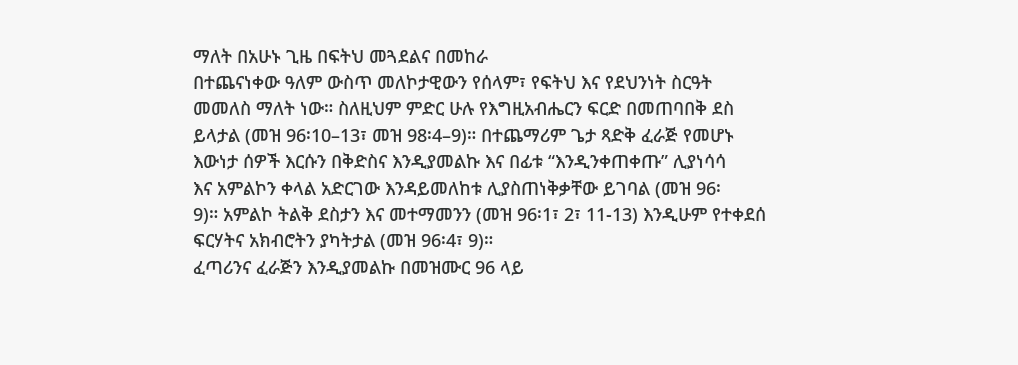ማለት በአሁኑ ጊዜ በፍትህ መጓደልና በመከራ
በተጨናነቀው ዓለም ውስጥ መለኮታዊውን የሰላም፣ የፍትህ እና የደህንነት ስርዓት
መመለስ ማለት ነው። ስለዚህም ምድር ሁሉ የእግዚአብሔርን ፍርድ በመጠባበቅ ደስ
ይላታል (መዝ 96፡10–13፣ መዝ 98፡4–9)። በተጨማሪም ጌታ ጻድቅ ፈራጅ የመሆኑ
እውነታ ሰዎች እርሱን በቅድስና እንዲያመልኩ እና በፊቱ “እንዲንቀጠቀጡ” ሊያነሳሳ
እና አምልኮን ቀላል አድርገው እንዳይመለከቱ ሊያስጠነቅቃቸው ይገባል (መዝ 96፡
9)። አምልኮ ትልቅ ደስታን እና መተማመንን (መዝ 96፡1፣ 2፣ 11-13) እንዲሁም የተቀደሰ
ፍርሃትና አክብሮትን ያካትታል (መዝ 96፡4፣ 9)።
ፈጣሪንና ፈራጅን እንዲያመልኩ በመዝሙር 96 ላይ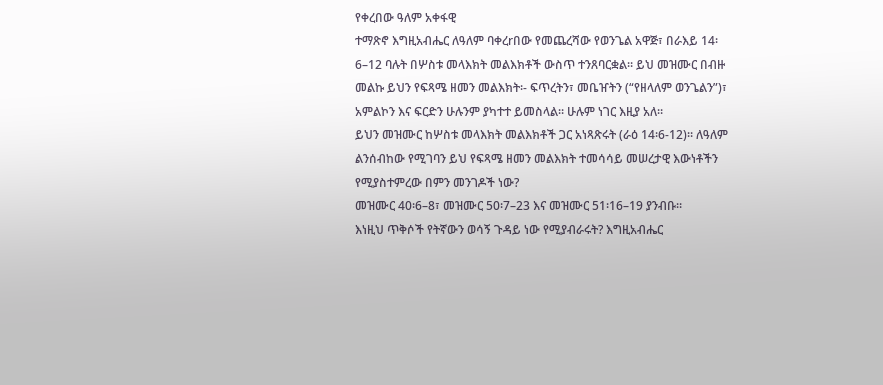የቀረበው ዓለም አቀፋዊ
ተማጽኖ እግዚአብሔር ለዓለም ባቀረrበው የመጨረሻው የወንጌል አዋጅ፣ በራእይ 14፡
6–12 ባሉት በሦስቱ መላእክት መልእክቶች ውስጥ ተንጸባርቋል። ይህ መዝሙር በብዙ
መልኩ ይህን የፍጻሜ ዘመን መልእክት፡- ፍጥረትን፣ መቤዠትን (“የዘላለም ወንጌልን”)፣
አምልኮን እና ፍርድን ሁሉንም ያካተተ ይመስላል። ሁሉም ነገር እዚያ አለ።
ይህን መዝሙር ከሦስቱ መላእክት መልእክቶች ጋር አነጻጽሩት (ራዕ 14፡6-12)። ለዓለም
ልንሰብከው የሚገባን ይህ የፍጻሜ ዘመን መልእክት ተመሳሳይ መሠረታዊ እውነቶችን
የሚያስተምረው በምን መንገዶች ነው?
መዝሙር 40፡6–8፣ መዝሙር 50፡7–23 እና መዝሙር 51፡16–19 ያንብቡ።
እነዚህ ጥቅሶች የትኛውን ወሳኝ ጉዳይ ነው የሚያብራሩት? እግዚአብሔር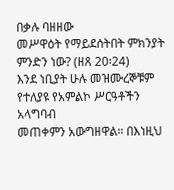በቃሉ ባዘዘው
መሥዋዕት የማይደሰትበት ምክንያት ምንድን ነው? (ዘጸ 20፡24)
እንደ ነቢያት ሁሉ መዝሙረኞቹም የተለያዩ የአምልኮ ሥርዓቶችን አላግባብ
መጠቀምን አውግዘዋል። በእነዚህ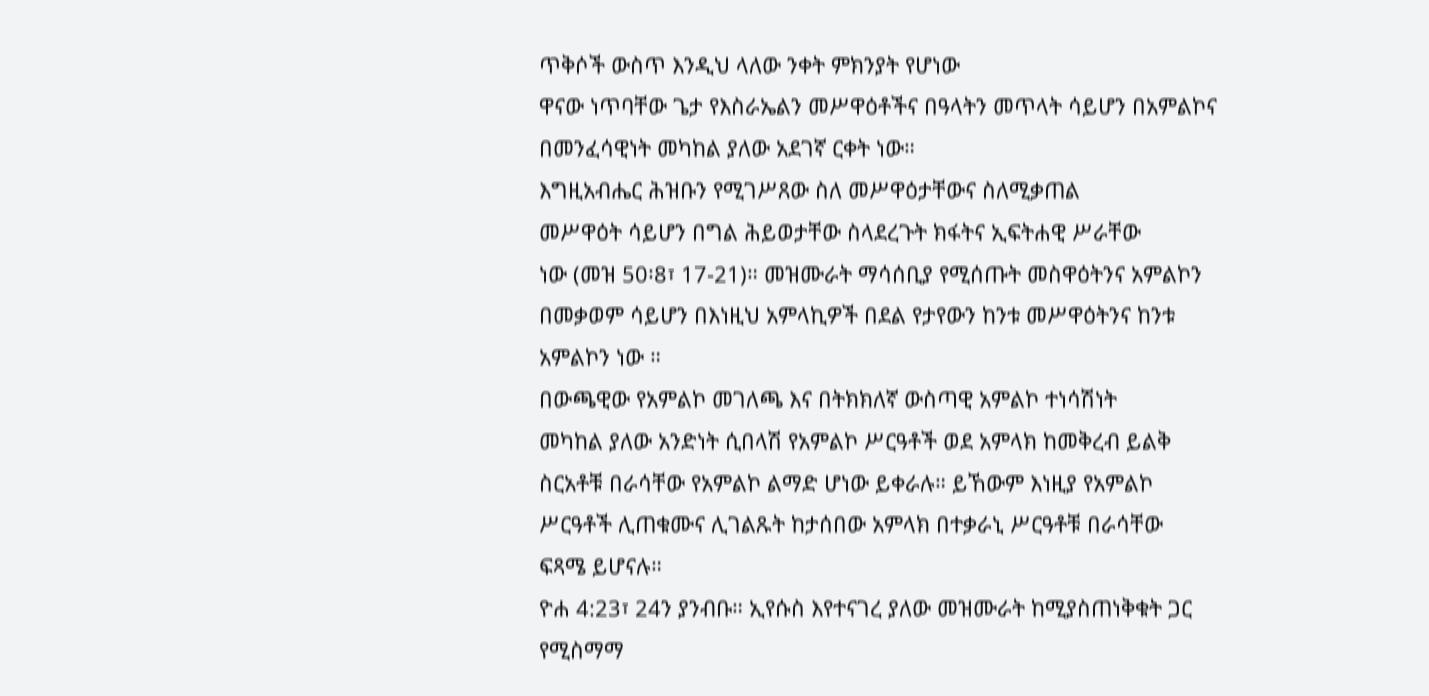ጥቅሶች ውስጥ እንዲህ ላለው ንቀት ምክንያት የሆነው
ዋናው ነጥባቸው ጌታ የእስራኤልን መሥዋዕቶችና በዓላትን መጥላት ሳይሆን በአምልኮና
በመንፈሳዊነት መካከል ያለው አደገኛ ርቀት ነው።
እግዚአብሔር ሕዝቡን የሚገሥጸው ስለ መሥዋዕታቸውና ስለሚቃጠል
መሥዋዕት ሳይሆን በግል ሕይወታቸው ስላደረጉት ክፋትና ኢፍትሐዊ ሥራቸው
ነው (መዝ 50፡8፣ 17-21)። መዝሙራት ማሳሰቢያ የሚሰጡት መስዋዕትንና አምልኮን
በመቃወም ሳይሆን በእነዚህ አምላኪዎች በደል የታየውን ከንቱ መሥዋዕትንና ከንቱ
አምልኮን ነው ።
በውጫዊው የአምልኮ መገለጫ እና በትክክለኛ ውስጣዊ አምልኮ ተነሳሽነት
መካከል ያለው አንድነት ሲበላሽ የአምልኮ ሥርዓቶች ወደ አምላክ ከመቅረብ ይልቅ
ስርአቶቹ በራሳቸው የአምልኮ ልማድ ሆነው ይቀራሉ። ይኸውም እነዚያ የአምልኮ
ሥርዓቶች ሊጠቁሙና ሊገልጹት ከታሰበው አምላክ በተቃራኒ ሥርዓቶቹ በራሳቸው
ፍጻሜ ይሆናሉ።
ዮሐ 4:23፣ 24ን ያንብቡ። ኢየሱስ እየተናገረ ያለው መዝሙራት ከሚያስጠነቅቁት ጋር
የሚስማማ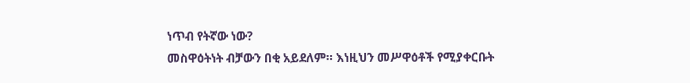ነጥብ የትኛው ነው?
መስዋዕትነት ብቻውን በቂ አይደለም። እነዚህን መሥዋዕቶች የሚያቀርቡት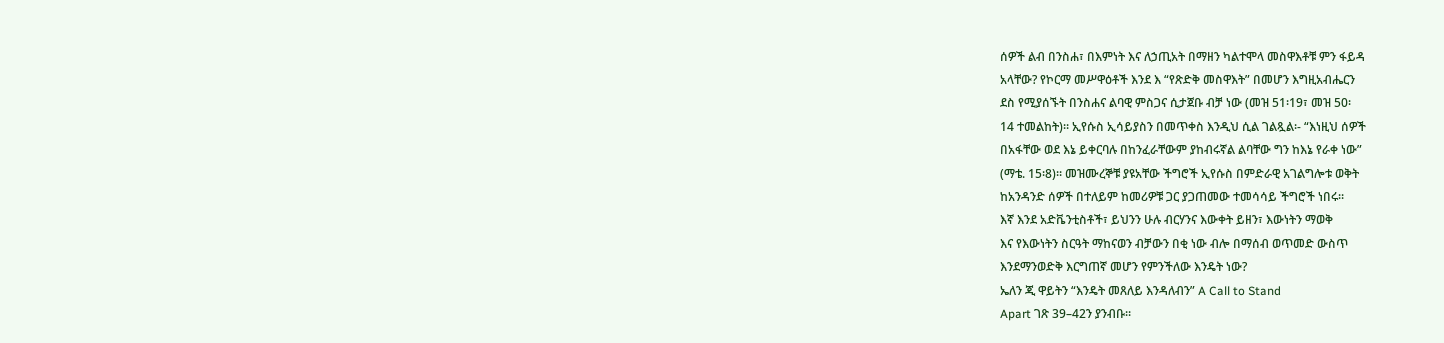ሰዎች ልብ በንስሐ፣ በእምነት እና ለኃጢአት በማዘን ካልተሞላ መስዋእቶቹ ምን ፋይዳ
አላቸው? የኮርማ መሥዋዕቶች እንደ እ “የጽድቅ መስዋእት” በመሆን እግዚአብሔርን
ደስ የሚያሰኙት በንስሐና ልባዊ ምስጋና ሲታጀቡ ብቻ ነው (መዝ 51፡19፣ መዝ 50፡
14 ተመልከት)። ኢየሱስ ኢሳይያስን በመጥቀስ እንዲህ ሲል ገልጿል፡- “እነዚህ ሰዎች
በአፋቸው ወደ እኔ ይቀርባሉ በከንፈራቸውም ያከብሩኛል ልባቸው ግን ከእኔ የራቀ ነው”
(ማቴ. 15፡8)። መዝሙረኞቹ ያዩአቸው ችግሮች ኢየሱስ በምድራዊ አገልግሎቱ ወቅት
ከአንዳንድ ሰዎች በተለይም ከመሪዎቹ ጋር ያጋጠመው ተመሳሳይ ችግሮች ነበሩ።
እኛ እንደ አድቬንቲስቶች፣ ይህንን ሁሉ ብርሃንና እውቀት ይዘን፣ እውነትን ማወቅ
እና የእውነትን ስርዓት ማከናወን ብቻውን በቂ ነው ብሎ በማሰብ ወጥመድ ውስጥ
እንደማንወድቅ እርግጠኛ መሆን የምንችለው እንዴት ነው?
ኤለን ጂ ዋይትን “እንዴት መጸለይ እንዳለብን” A Call to Stand
Apart ገጽ 39–42ን ያንብቡ።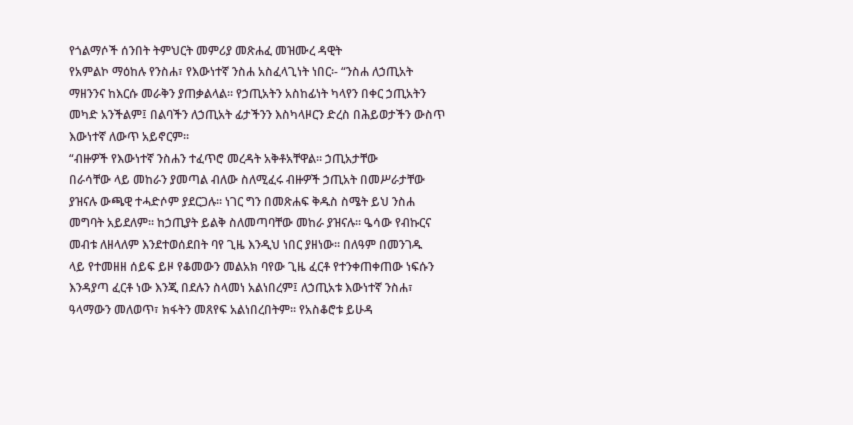የጎልማሶች ሰንበት ትምህርት መምሪያ መጽሐፈ መዝሙረ ዳዊት
የአምልኮ ማዕከሉ የንስሐ፣ የእውነተኛ ንስሐ አስፈላጊነት ነበር፡- “ንስሐ ለኃጢአት
ማዘንንና ከእርሱ መራቅን ያጠቃልላል። የኃጢአትን አስከፊነት ካላየን በቀር ኃጢአትን
መካድ አንችልም፤ በልባችን ለኃጢአት ፊታችንን እስካላዞርን ድረስ በሕይወታችን ውስጥ
እውነተኛ ለውጥ አይኖርም።
“ብዙዎች የእውነተኛ ንስሐን ተፈጥሮ መረዳት አቅቶአቸዋል። ኃጢአታቸው
በራሳቸው ላይ መከራን ያመጣል ብለው ስለሚፈሩ ብዙዎች ኃጢአት በመሥራታቸው
ያዝናሉ ውጫዊ ተሓድሶም ያደርጋሉ። ነገር ግን በመጽሐፍ ቅዱስ ስሜት ይህ ንስሐ
መግባት አይደለም። ከኃጢያት ይልቅ ስለመጣባቸው መከራ ያዝናሉ። ዔሳው የብኩርና
መብቱ ለዘላለም እንደተወሰደበት ባየ ጊዜ እንዲህ ነበር ያዘነው። በለዓም በመንገዱ
ላይ የተመዘዘ ሰይፍ ይዞ የቆመውን መልአክ ባየው ጊዜ ፈርቶ የተንቀጠቀጠው ነፍሱን
እንዳያጣ ፈርቶ ነው እንጂ በደሉን ስላመነ አልነበረም፤ ለኃጢአቱ እውነተኛ ንስሐ፣
ዓላማውን መለወጥ፣ ክፋትን መጸየፍ አልነበረበትም። የአስቆሮቱ ይሁዳ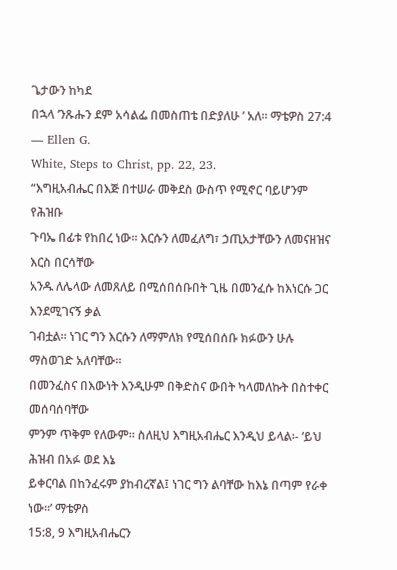ጌታውን ከካደ
በኋላ ‘ንጹሑን ደም አሳልፌ በመስጠቴ በድያለሁ ’ አለ። ማቴዎስ 27:4 — Ellen G.
White, Steps to Christ, pp. 22, 23.
“እግዚአብሔር በእጅ በተሠራ መቅደስ ውስጥ የሚኖር ባይሆንም የሕዝቡ
ጉባኤ በፊቱ የከበረ ነው። እርሱን ለመፈለግ፣ ኃጢአታቸውን ለመናዘዝና እርስ በርሳቸው
አንዱ ለሌላው ለመጸለይ በሚሰበሰቡበት ጊዜ በመንፈሱ ከእነርሱ ጋር እንደሚገናኝ ቃል
ገብቷል። ነገር ግን እርሱን ለማምለክ የሚሰበሰቡ ክፉውን ሁሉ ማስወገድ አለባቸው።
በመንፈስና በእውነት እንዲሁም በቅድስና ውበት ካላመለኩት በስተቀር መሰባሰባቸው
ምንም ጥቅም የለውም። ስለዚህ እግዚአብሔር እንዲህ ይላል፡- ‘ይህ ሕዝብ በአፉ ወደ እኔ
ይቀርባል በከንፈሩም ያከብረኛል፤ ነገር ግን ልባቸው ከእኔ በጣም የራቀ ነው።’ ማቴዎስ
15:8, 9 እግዚአብሔርን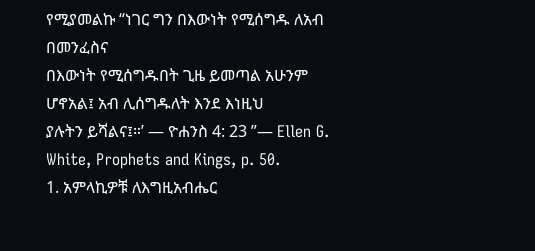የሚያመልኩ “ነገር ግን በእውነት የሚሰግዱ ለአብ በመንፈስና
በእውነት የሚሰግዱበት ጊዜ ይመጣል አሁንም ሆኖአል፤ አብ ሊሰግዱለት እንደ እነዚህ
ያሉትን ይሻልና፤።’ — ዮሐንስ 4: 23 ”— Ellen G. White, Prophets and Kings, p. 50.
1. አምላኪዎቹ ለእግዚአብሔር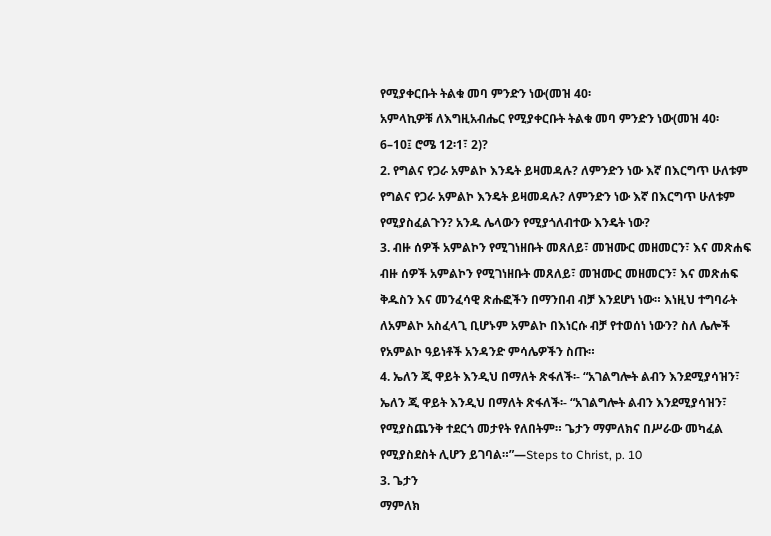የሚያቀርቡት ትልቁ መባ ምንድን ነው(መዝ 40፡
አምላኪዎቹ ለእግዚአብሔር የሚያቀርቡት ትልቁ መባ ምንድን ነው(መዝ 40፡
6–10፤ ሮሜ 12፡1፣ 2)?
2. የግልና የጋራ አምልኮ እንዴት ይዛመዳሉ? ለምንድን ነው እኛ በእርግጥ ሁለቱም
የግልና የጋራ አምልኮ እንዴት ይዛመዳሉ? ለምንድን ነው እኛ በእርግጥ ሁለቱም
የሚያስፈልጉን? አንዱ ሌላውን የሚያጎለብተው እንዴት ነው?
3. ብዙ ሰዎች አምልኮን የሚገነዘቡት መጸለይ፣ መዝሙር መዘመርን፣ እና መጽሐፍ
ብዙ ሰዎች አምልኮን የሚገነዘቡት መጸለይ፣ መዝሙር መዘመርን፣ እና መጽሐፍ
ቅዱስን እና መንፈሳዊ ጽሑፎችን በማንበብ ብቻ እንደሆነ ነው። እነዚህ ተግባራት
ለአምልኮ አስፈላጊ ቢሆኑም አምልኮ በእነርሱ ብቻ የተወሰነ ነውን? ስለ ሌሎች
የአምልኮ ዓይነቶች አንዳንድ ምሳሌዎችን ስጡ።
4. ኤለን ጂ ዋይት እንዲህ በማለት ጽፋለች፡- “አገልግሎት ልብን እንደሚያሳዝን፣
ኤለን ጂ ዋይት እንዲህ በማለት ጽፋለች፡- “አገልግሎት ልብን እንደሚያሳዝን፣
የሚያስጨንቅ ተደርጎ መታየት የለበትም። ጌታን ማምለክና በሥራው መካፈል
የሚያስደስት ሊሆን ይገባል።”—Steps to Christ, p. 10
3. ጌታን
ማምለክ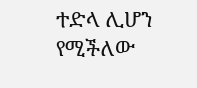ተድላ ሊሆን የሚችለው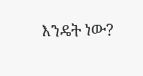እንዴት ነው?